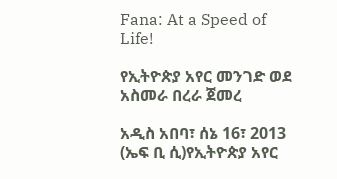Fana: At a Speed of Life!

የኢትዮጵያ አየር መንገድ ወደ አስመራ በረራ ጀመረ

አዲስ አበባ፣ ሰኔ 16፣ 2013 (ኤፍ ቢ ሲ)የኢትዮጵያ አየር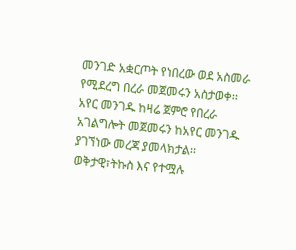መንገድ አቋርጦት የነበረው ወደ አስመራ የሚደረግ በረራ መጀመሩን አስታወቀ፡፡
አየር መንገዱ ከዛሬ ጀምሮ የበረራ አገልግሎት መጀመሩን ከአየር መንገዱ ያገኘነው መረጃ ያመላክታል፡፡
ወቅታዊ፣ትኩስ እና የተሟሉ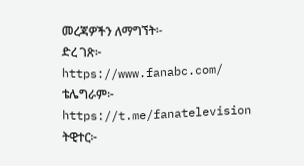መረጃዎችን ለማግኘት፡-
ድረ ገጽ፦ https://www.fanabc.com/
ቴሌግራም፦ https://t.me/fanatelevision
ትዊተር፦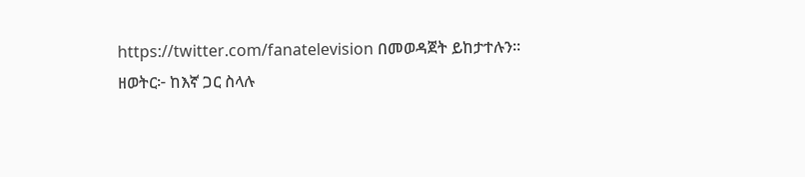https://twitter.com/fanatelevision በመወዳጀት ይከታተሉን፡፡
ዘወትር፦ ከእኛ ጋር ስላሉ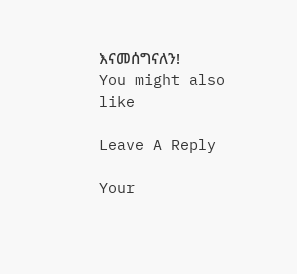እናመሰግናለን!
You might also like

Leave A Reply

Your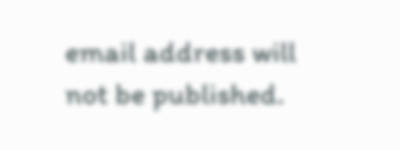email address will not be published.